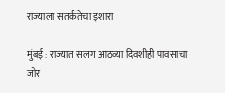राज्याला सतर्कतेचा इशारा

मुंबई : राज्यात सलग आठव्या दिवशीही पावसाचा जोर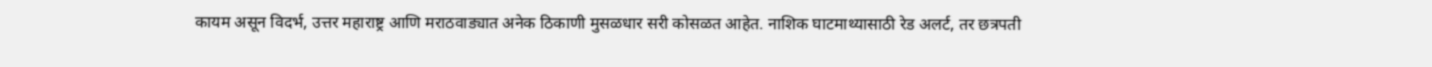कायम असून विदर्भ, उत्तर महाराष्ट्र आणि मराठवाड्यात अनेक ठिकाणी मुसळधार सरी कोसळत आहेत. नाशिक घाटमाथ्यासाठी रेड अलर्ट, तर छत्रपती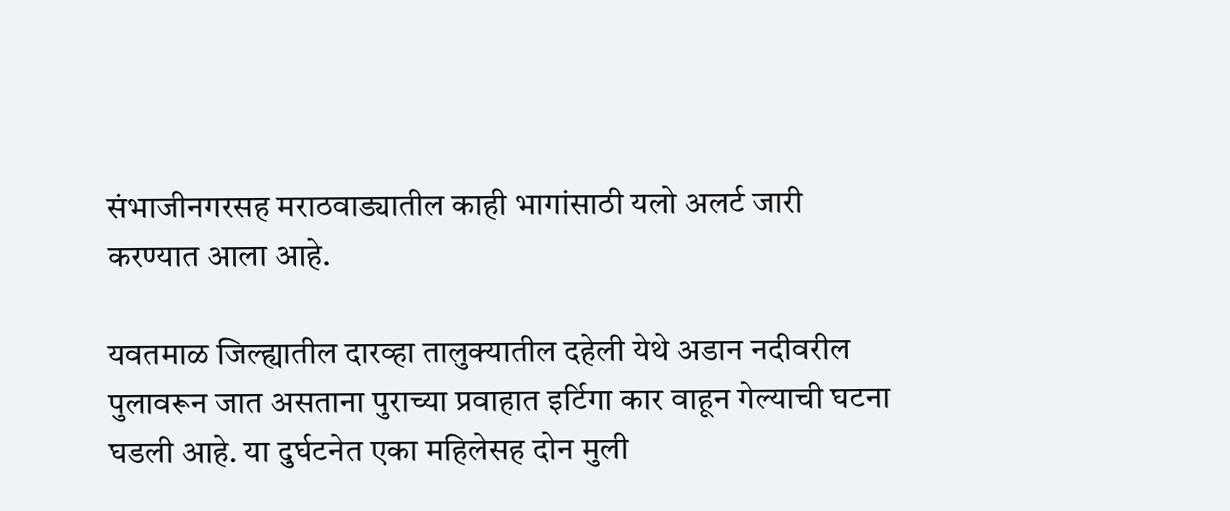संभाजीनगरसह मराठवाड्यातील काही भागांसाठी यलो अलर्ट जारी करण्यात आला आहे.

यवतमाळ जिल्ह्यातील दारव्हा तालुक्यातील दहेली येथे अडान नदीवरील पुलावरून जात असताना पुराच्या प्रवाहात इर्टिगा कार वाहून गेल्याची घटना घडली आहे. या दुर्घटनेत एका महिलेसह दोन मुली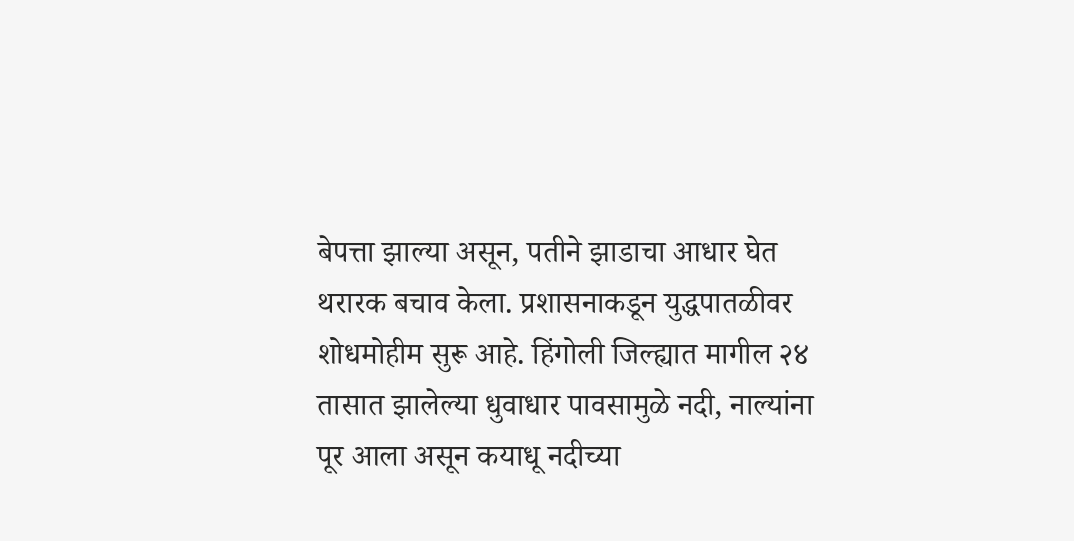बेपत्ता झाल्या असून, पतीने झाडाचा आधार घेत थरारक बचाव केला. प्रशासनाकडून युद्धपातळीवर शोधमोहीम सुरू आहे. हिंगोली जिल्ह्यात मागील २४ तासात झालेल्या धुवाधार पावसामुळे नदी, नाल्यांना पूर आला असून कयाधू नदीच्या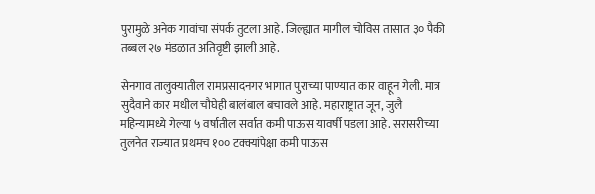पुरामुळे अनेक गावांचा संपर्क तुटला आहे. जिल्ह्यात मागील चोविस तासात ३० पैकी तब्बल २७ मंडळात अतिवृष्टी झाली आहे.

सेनगाव तालुक्यातील रामप्रसादनगर भागात पुराच्या पाण्यात कार वाहून गेली. मात्र सुदैवाने कार मधील चौघेही बालंबाल बचावले आहे. महाराष्ट्रात जून, जुलै महिन्यामध्ये गेल्या ५ वर्षातील सर्वात कमी पाऊस यावर्षी पडला आहे. सरासरीच्या तुलनेत राज्यात प्रथमच १०० टक्क्यांपेक्षा कमी पाऊस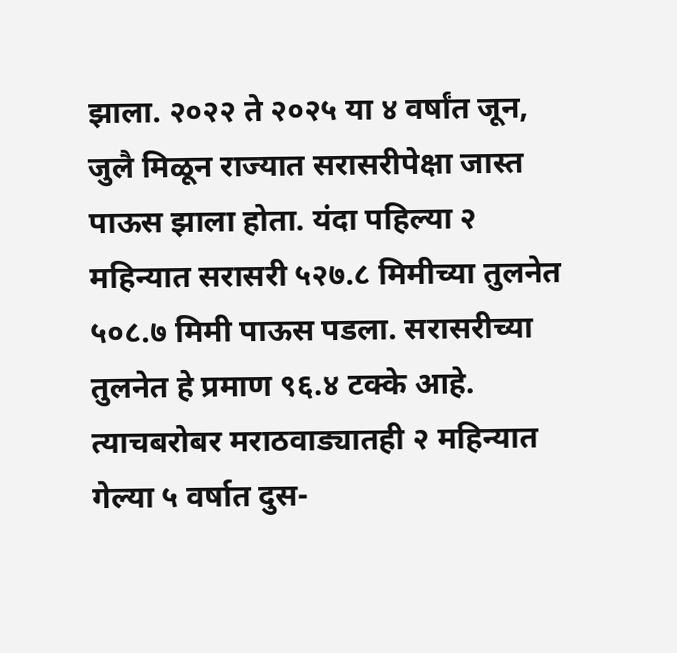झाला. २०२२ ते २०२५ या ४ वर्षांत जून, जुलै मिळून राज्यात सरासरीपेक्षा जास्त पाऊस झाला होता. यंदा पहिल्या २ महिन्यात सरासरी ५२७.८ मिमीच्या तुलनेत ५०८.७ मिमी पाऊस पडला. सरासरीच्या तुलनेत हे प्रमाण ९६.४ टक्के आहे. त्याचबरोबर मराठवाड्यातही २ महिन्यात गेल्या ५ वर्षात दुस-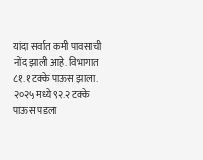यांदा सर्वात कमी पावसाची नोंद झाली आहे. विभागात ८१.१ टक्के पाऊस झाला. २०२५ मध्ये ९२.२ टक्के पाऊस पडला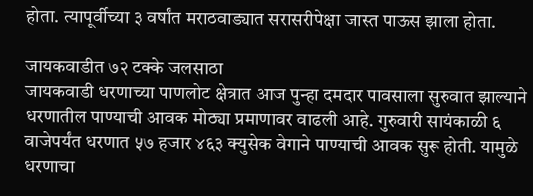होता. त्यापूर्वीच्या ३ वर्षांत मराठवाड्यात सरासरीपेक्षा जास्त पाऊस झाला होता.

जायकवाडीत ७२ टक्के जलसाठा
जायकवाडी धरणाच्या पाणलोट क्षेत्रात आज पुन्हा दमदार पावसाला सुरुवात झाल्याने धरणातील पाण्याची आवक मोठ्या प्रमाणावर वाढली आहे. गुरुवारी सायंकाळी ६ वाजेपर्यंत धरणात ५७ हजार ४६३ क्युसेक वेगाने पाण्याची आवक सुरू होती. यामुळे धरणाचा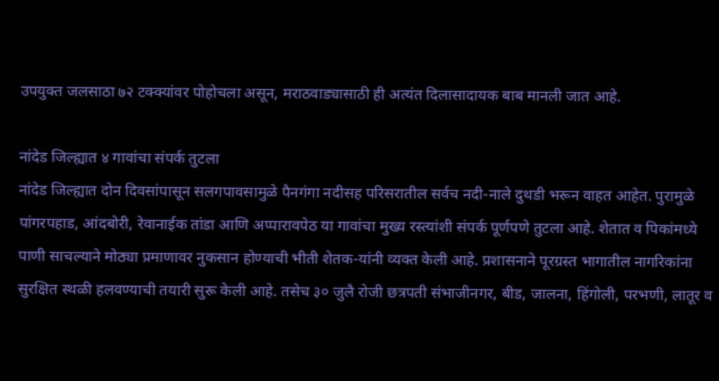उपयुक्त जलसाठा ७२ टक्क्यांवर पोहोचला असून, मराठवाड्यासाठी ही अत्यंत दिलासादायक बाब मानली जात आहे.

नांदेड जिल्ह्यात ४ गावांचा संपर्क तुटला
नांदेड जिल्ह्यात दोन दिवसांपासून सलगपावसामुळे पैनगंगा नदीसह परिसरातील सर्वच नदी-नाले दुथडी भरून वाहत आहेत. पुरामुळे पांगरपहाड, आंदबोरी, रेवानाईक तांडा आणि अप्पारावपेठ या गावांचा मुख्य रस्त्यांशी संपर्क पूर्णपणे तुटला आहे. शेतात व पिकांमध्ये पाणी साचल्याने मोठ्या प्रमाणावर नुकसान होण्याची भीती शेतक-यांनी व्यक्त केली आहे. प्रशासनाने पूरग्रस्त भागातील नागरिकांना सुरक्षित स्थळी हलवण्याची तयारी सुरू केली आहे. तसेच ३० जुलै रोजी छत्रपती संभाजीनगर, बीड, जालना, हिंगोली, परभणी, लातूर व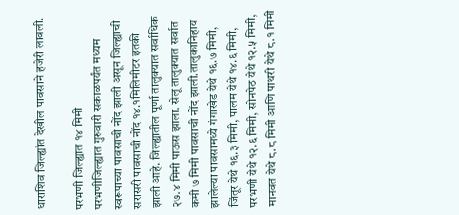धाराशिव जिल्ह्यांत देखील पावसाने हजेरी लावली.

परभणी जिल्ह्यात १४ मिमी
परभणीजिल्ह्यात गुरुवारी सकाळपर्यंत मध्यम स्वरूपाच्या पावसाची नोंद झाली असून जिल्ह्याची सरासरी पावसाची नोंद १४.१मिलिमीटर इतकी झाली आहे. जिल्ह्यातील पूर्णा तालुक्यात सर्वाधिक २७.४ मिमी पाऊस झाला. सेलू तालुक्यात सर्वात कमी ७ मिमी पावसाची नोंद झाली.तालुकानिहाय झालेल्या पावसामध्ये गंगाखेड येथे १६.७ मिमी, जिंतूर येथे १६.३ मिमी, पालम येथे १४.६ मिमी, परभणी येथे १२.६ मिमी, सोनपेठ येथे १२.५ मिमी, मानवत येथे ८.८ मिमी आणि पाथरी येथे ८.१ मिमी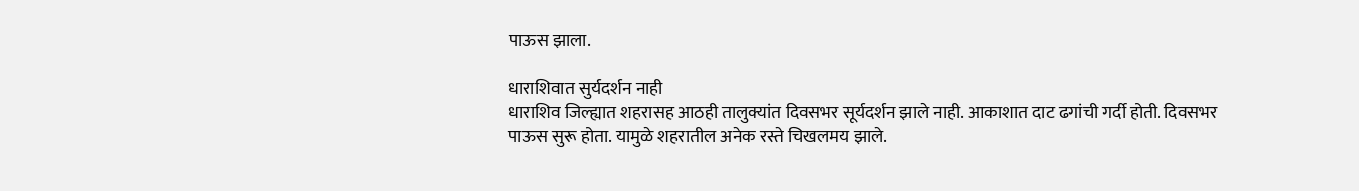पाऊस झाला.

धाराशिवात सुर्यदर्शन नाही
धाराशिव जिल्ह्यात शहरासह आठही तालुक्यांत दिवसभर सूर्यदर्शन झाले नाही. आकाशात दाट ढगांची गर्दी होती. दिवसभर पाऊस सुरू होता. यामुळे शहरातील अनेक रस्ते चिखलमय झाले.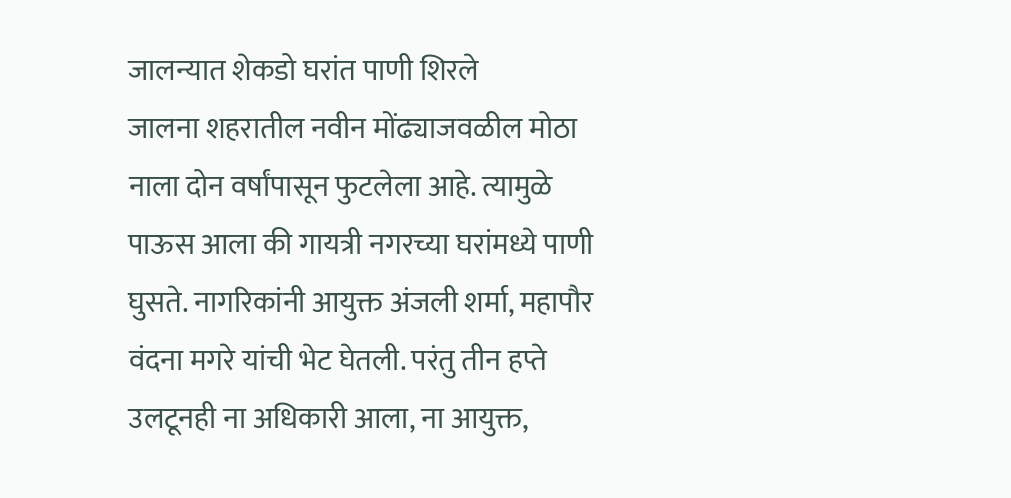जालन्यात शेकडो घरांत पाणी शिरले
जालना शहरातील नवीन मोंढ्याजवळील मोठा नाला दोन वर्षांपासून फुटलेला आहे. त्यामुळे पाऊस आला की गायत्री नगरच्या घरांमध्ये पाणी घुसते. नागरिकांनी आयुक्त अंजली शर्मा, महापौर वंदना मगरे यांची भेट घेतली. परंतु तीन हप्ते उलटूनही ना अधिकारी आला, ना आयुक्त,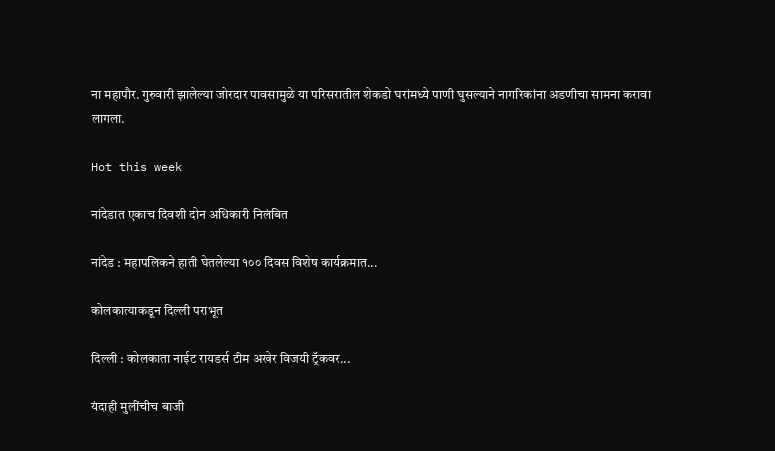ना महापौर. गुरुवारी झालेल्या जोरदार पावसामुळे या परिसरातील शेकडो घरांमध्ये पाणी घुसल्याने नागरिकांना अडणीचा सामना करावा लागला.

Hot this week

नांदेडात एकाच दिवशी दोन अधिकारी निलंबित

नांदेड : महापलिकने हाती घेतलेल्या १०० दिवस विशेष कार्यक्रमात...

कोलकात्याकडून दिल्ली पराभूत

दिल्ली : कोलकाता नाईट रायडर्स टीम अखेर विजयी ट्रॅकवर...

यंदाही मुलींचीच बाजी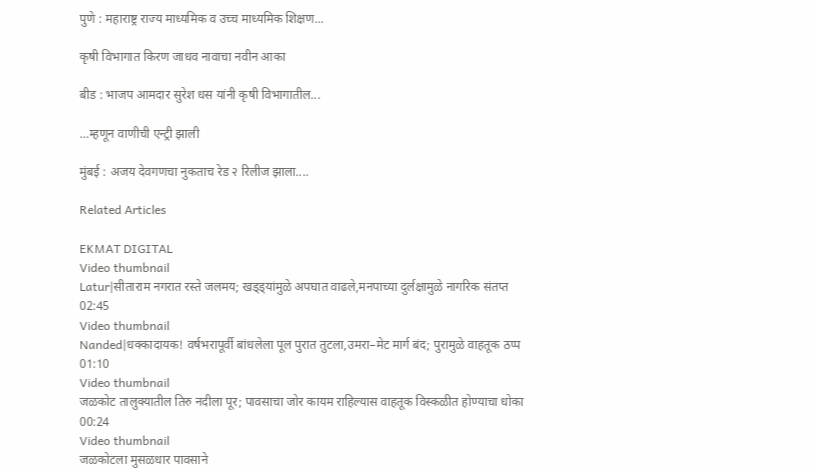पुणे : महाराष्ट्र राज्य माध्यमिक व उच्च माध्यमिक शिक्षण...

कृषी विभागात किरण जाधव नावाचा नवीन आका

बीड : भाजप आमदार सुरेश धस यांनी कृषी विभागातील...

…म्हणून वाणीची एन्ट्री झाली

मुंबई : अजय देवगणचा नुकताच रेड २ रिलीज झाला....

Related Articles

EKMAT DIGITAL
Video thumbnail
Latur|सीताराम नगरात रस्ते जलमय; खड्ड्यांमुळे अपघात वाढले,मनपाच्या दुर्लक्षामुळे नागरिक संतप्त
02:45
Video thumbnail
Nanded|धक्कादायक! वर्षभरापूर्वी बांधलेला पूल पुरात तुटला,उमरा–मेट मार्ग बंद; पुरामुळे वाहतूक ठप्प
01:10
Video thumbnail
जळकोट तालुक्यातील तिरु नदीला पूर; पावसाचा जोर कायम राहिल्यास वाहतूक विस्कळीत होण्याचा धोका
00:24
Video thumbnail
जळकोटला मुसळधार पावसाने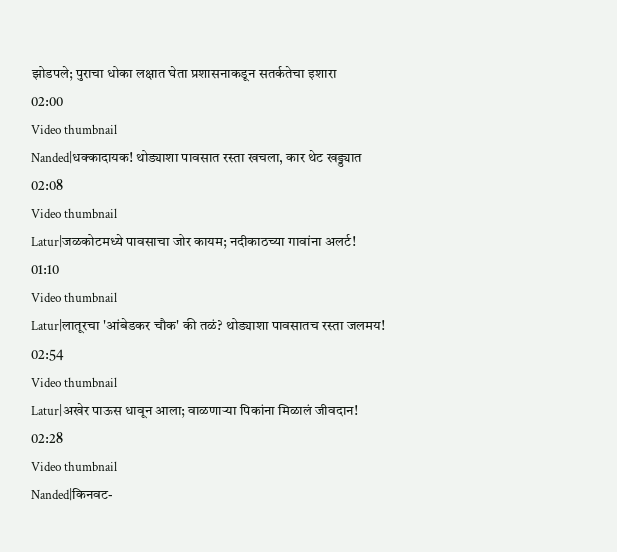झोडपले; पुराचा धोका लक्षात घेता प्रशासनाकडून सतर्कतेचा इशारा
02:00
Video thumbnail
Nanded|धक्कादायक! थोड्याशा पावसात रस्ता खचला, कार थेट खड्ड्यात
02:08
Video thumbnail
Latur|जळकोटमध्ये पावसाचा जोर कायम; नदीकाठच्या गावांना अलर्ट!
01:10
Video thumbnail
Latur|लातूरचा 'आंबेडकर चौक' की तळं? थोड्याशा पावसातच रस्ता जलमय!
02:54
Video thumbnail
Latur|अखेर पाऊस धावून आला; वाळणाऱ्या पिकांना मिळालं जीवदान!
02:28
Video thumbnail
Nanded|किनवट-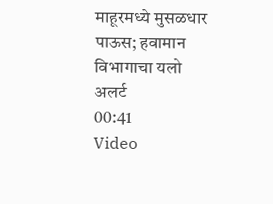माहूरमध्ये मुसळधार पाऊस; हवामान विभागाचा यलो अलर्ट
00:41
Video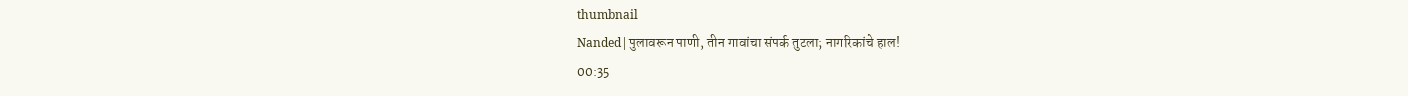thumbnail
Nanded|पुलावरून पाणी, तीन गावांचा संपर्क तुटला; नागरिकांचे हाल!
00:35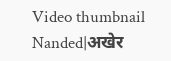Video thumbnail
Nanded|अखेर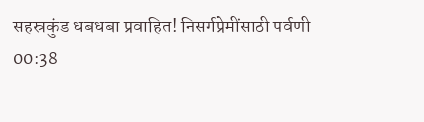सहस्रकुंड धबधबा प्रवाहित! निसर्गप्रेमींसाठी पर्वणी
00:38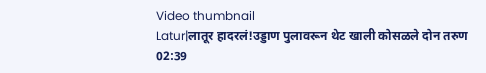Video thumbnail
Latur|लातूर हादरलं!उड्डाण पुलावरून थेट खाली कोसळले दोन तरुण
02:39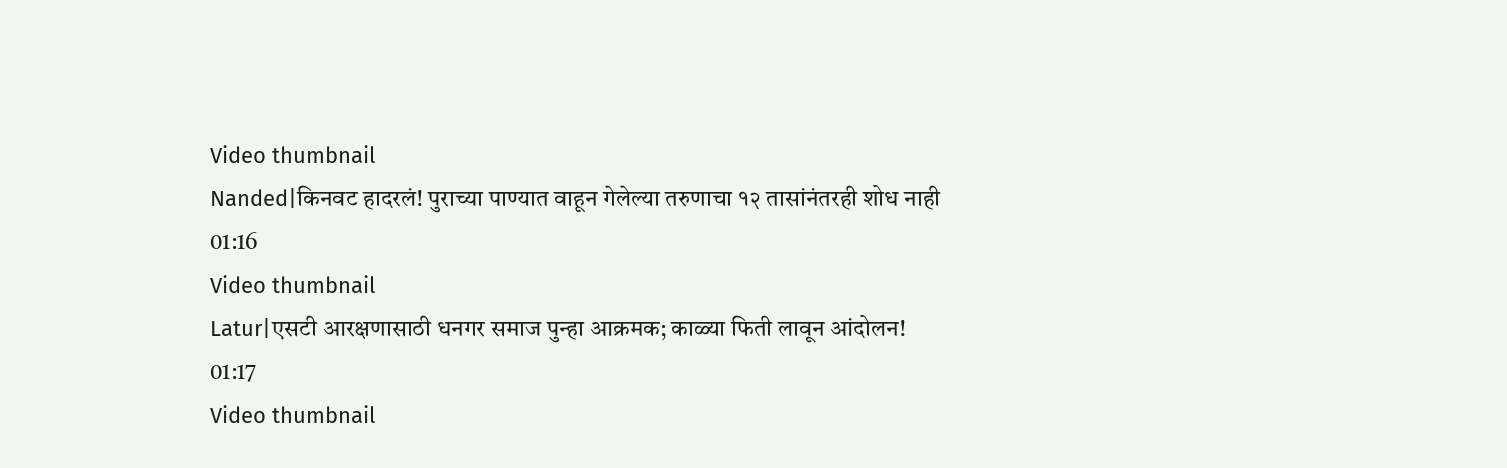Video thumbnail
Nanded|किनवट हादरलं! पुराच्या पाण्यात वाहून गेलेल्या तरुणाचा १२ तासांनंतरही शोध नाही
01:16
Video thumbnail
Latur|एसटी आरक्षणासाठी धनगर समाज पुन्हा आक्रमक; काळ्या फिती लावून आंदोलन!
01:17
Video thumbnail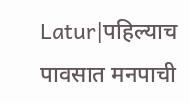Latur|पहिल्याच पावसात मनपाची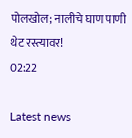पोलखोल; नालीचे घाण पाणी थेट रस्त्यावर!
02:22

Latest news